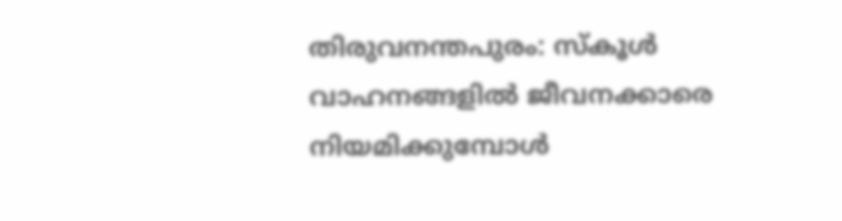തിരുവനന്തപുരം: സ്കൂൾ വാഹനങ്ങളിൽ ജീവനക്കാരെ നിയമിക്കുമ്പോൾ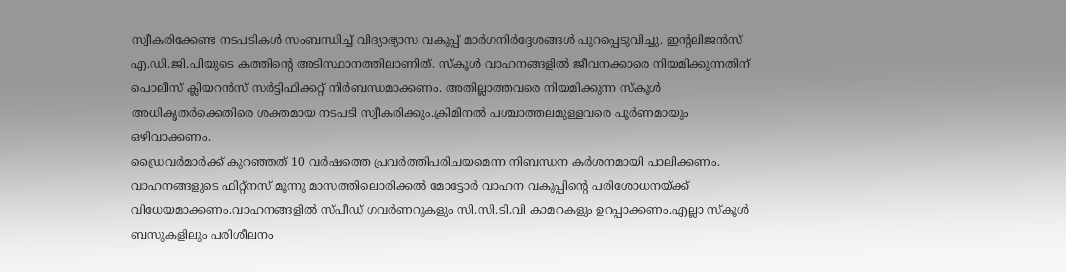സ്വീകരിക്കേണ്ട നടപടികൾ സംബന്ധിച്ച് വിദ്യാഭ്യാസ വകുപ്പ് മാർഗനിർദ്ദേശങ്ങൾ പുറപ്പെടുവിച്ചു. ഇന്റലിജൻസ് എ.ഡി.ജി.പിയുടെ കത്തിന്റെ അടിസ്ഥാനത്തിലാണിത്. സ്കൂൾ വാഹനങ്ങളിൽ ജീവനക്കാരെ നിയമിക്കുന്നതിന് പൊലീസ് ക്ലിയറൻസ് സർട്ടിഫിക്കറ്റ് നിർബന്ധമാക്കണം. അതില്ലാത്തവരെ നിയമിക്കുന്ന സ്കൂൾ അധികൃതർക്കെതിരെ ശക്തമായ നടപടി സ്വീകരിക്കും.ക്രിമിനൽ പശ്ചാത്തലമുള്ളവരെ പൂർണമായും ഒഴിവാക്കണം.
ഡ്രൈവർമാർക്ക് കുറഞ്ഞത് 10 വർഷത്തെ പ്രവർത്തിപരിചയമെന്ന നിബന്ധന കർശനമായി പാലിക്കണം. വാഹനങ്ങളുടെ ഫിറ്റ്നസ് മൂന്നു മാസത്തിലൊരിക്കൽ മോട്ടോർ വാഹന വകുപ്പിന്റെ പരിശോധനയ്ക്ക് വിധേയമാക്കണം.വാഹനങ്ങളിൽ സ്പീഡ് ഗവർണറുകളും സി.സി.ടി.വി കാമറകളും ഉറപ്പാക്കണം.എല്ലാ സ്കൂൾ ബസുകളിലും പരിശീലനം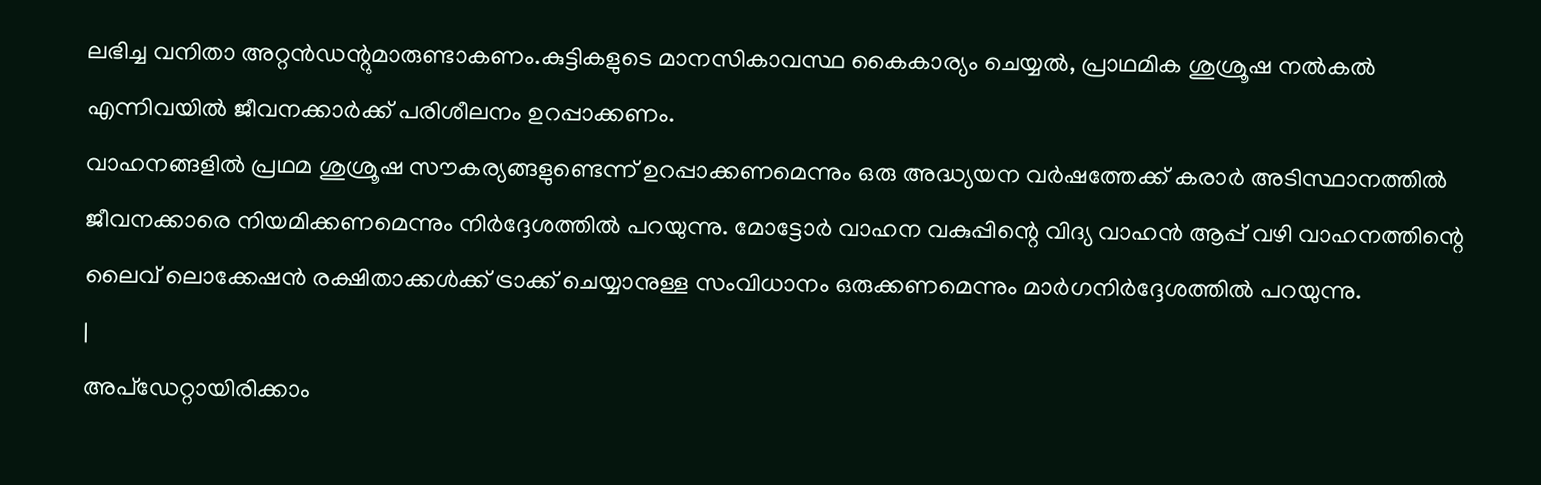ലഭിച്ച വനിതാ അറ്റൻഡന്റുമാരുണ്ടാകണം.കുട്ടികളുടെ മാനസികാവസ്ഥ കൈകാര്യം ചെയ്യൽ, പ്രാഥമിക ശുശ്രൂഷ നൽകൽ എന്നിവയിൽ ജീവനക്കാർക്ക് പരിശീലനം ഉറപ്പാക്കണം.
വാഹനങ്ങളിൽ പ്രഥമ ശുശ്രൂഷ സൗകര്യങ്ങളുണ്ടെന്ന് ഉറപ്പാക്കണമെന്നും ഒരു അദ്ധ്യയന വർഷത്തേക്ക് കരാർ അടിസ്ഥാനത്തിൽ ജീവനക്കാരെ നിയമിക്കണമെന്നും നിർദ്ദേശത്തിൽ പറയുന്നു. മോട്ടോർ വാഹന വകുപ്പിന്റെ വിദ്യ വാഹൻ ആപ്പ് വഴി വാഹനത്തിന്റെ ലൈവ് ലൊക്കേഷൻ രക്ഷിതാക്കൾക്ക് ട്രാക്ക് ചെയ്യാനുള്ള സംവിധാനം ഒരുക്കണമെന്നും മാർഗനിർദ്ദേശത്തിൽ പറയുന്നു.
|
അപ്ഡേറ്റായിരിക്കാം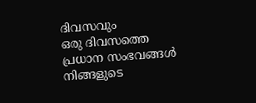ദിവസവും
ഒരു ദിവസത്തെ പ്രധാന സംഭവങ്ങൾ നിങ്ങളുടെ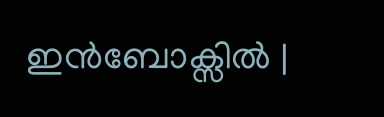ഇൻബോക്സിൽ |